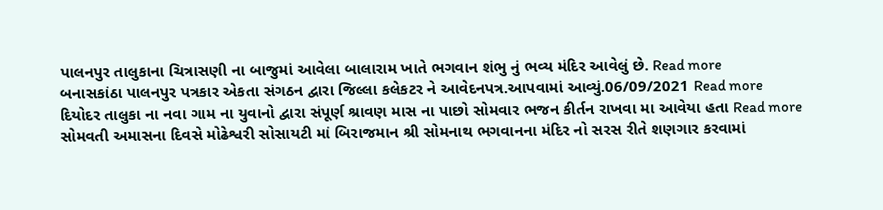પાલનપુર તાલુકાના ચિત્રાસણી ના બાજુમાં આવેલા બાલારામ ખાતે ભગવાન શંભુ નું ભવ્ય મંદિર આવેલું છે. Read more
બનાસકાંઠા પાલનપુર પત્રકાર એકતા સંગઠન દ્વારા જિલ્લા કલેકટર ને આવેદનપત્ર.આપવામાં આવ્યું.06/09/2021 Read more
દિયોદર તાલુકા ના નવા ગામ ના યુવાનો દ્વારા સંપૂર્ણ શ્રાવણ માસ ના પાછો સોમવાર ભજન કીર્તન રાખવા મા આવેયા હતા Read more
સોમવતી અમાસના દિવસે મોઢેશ્વરી સોસાયટી માં બિરાજમાન શ્રી સોમનાથ ભગવાનના મંદિર નો સરસ રીતે શણગાર કરવામાં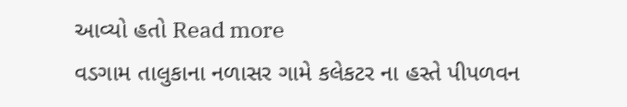આવ્યો હતો Read more
વડગામ તાલુકાના નળાસર ગામે કલેકટર ના હસ્તે પીપળવન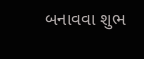બનાવવા શુભ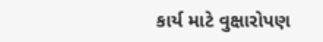કાર્ય માટે વુક્ષારોપણ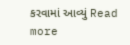કરવામાં આવ્યું Read more